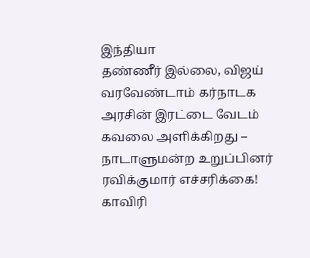இந்தியா
தண்ணீர் இல்லை, விஜய் வரவேண்டாம் கர்நாடக அரசின் இரட்டை வேடம் கவலை அளிக்கிறது – நாடாளுமன்ற உறுப்பினர் ரவிக்குமார் எச்சரிக்கை!
காவிரி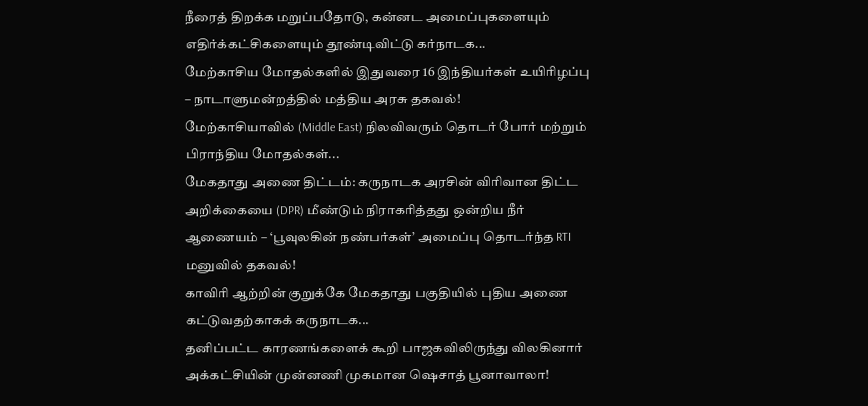நீரைத் திறக்க மறுப்பதோடு, கன்னட அமைப்புகளையும் எதிர்க்கட்சிகளையும் தூண்டிவிட்டு கர்நாடக...
மேற்காசிய மோதல்களில் இதுவரை 16 இந்தியர்கள் உயிரிழப்பு – நாடாளுமன்றத்தில் மத்திய அரசு தகவல்!
மேற்காசியாவில் (Middle East) நிலவிவரும் தொடர் போர் மற்றும் பிராந்திய மோதல்கள்...
மேகதாது அணை திட்டம்: கருநாடக அரசின் விரிவான திட்ட அறிக்கையை (DPR) மீண்டும் நிராகரித்தது ஒன்றிய நீர் ஆணையம் – ‘பூவுலகின் நண்பர்கள்’ அமைப்பு தொடர்ந்த RTI மனுவில் தகவல்!
காவிரி ஆற்றின் குறுக்கே மேகதாது பகுதியில் புதிய அணை கட்டுவதற்காகக் கருநாடக...
தனிப்பட்ட காரணங்களைக் கூறி பாஜகவிலிருந்து விலகினார் அக்கட்சியின் முன்னணி முகமான ஷெசாத் பூனாவாலா!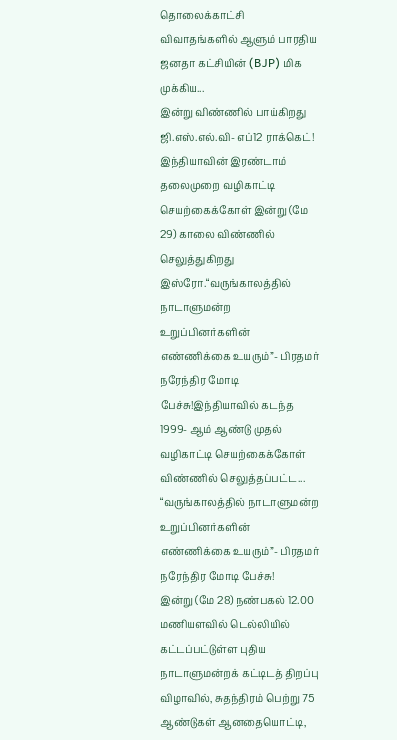தொலைக்காட்சி விவாதங்களில் ஆளும் பாரதிய ஜனதா கட்சியின் (BJP) மிக முக்கிய...
இன்று விண்ணில் பாய்கிறது ஜி.எஸ்.எல்.வி- எப்12 ராக்கெட்!
இந்தியாவின் இரண்டாம் தலைமுறை வழிகாட்டி செயற்கைக்கோள் இன்று (மே 29) காலை விண்ணில் செலுத்துகிறது இஸ்ரோ.“வருங்காலத்தில் நாடாளுமன்ற உறுப்பினர்களின் எண்ணிக்கை உயரும்”- பிரதமர் நரேந்திர மோடி பேச்சு!இந்தியாவில் கடந்த 1999- ஆம் ஆண்டு முதல் வழிகாட்டி செயற்கைக்கோள் விண்ணில் செலுத்தப்பட்ட...
“வருங்காலத்தில் நாடாளுமன்ற உறுப்பினர்களின் எண்ணிக்கை உயரும்”- பிரதமர் நரேந்திர மோடி பேச்சு!
இன்று (மே 28) நண்பகல் 12.00 மணியளவில் டெல்லியில் கட்டப்பட்டுள்ள புதிய நாடாளுமன்றக் கட்டிடத் திறப்பு விழாவில், சுதந்திரம் பெற்று 75 ஆண்டுகள் ஆனதையொட்டி,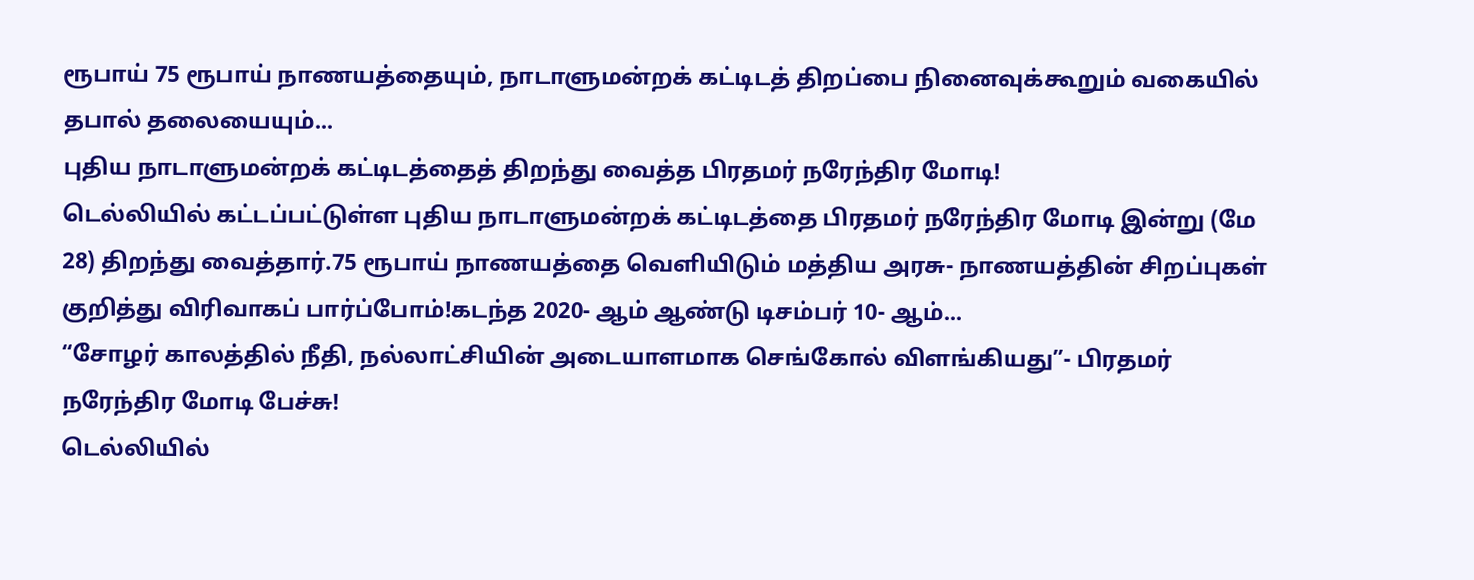ரூபாய் 75 ரூபாய் நாணயத்தையும், நாடாளுமன்றக் கட்டிடத் திறப்பை நினைவுக்கூறும் வகையில் தபால் தலையையும்...
புதிய நாடாளுமன்றக் கட்டிடத்தைத் திறந்து வைத்த பிரதமர் நரேந்திர மோடி!
டெல்லியில் கட்டப்பட்டுள்ள புதிய நாடாளுமன்றக் கட்டிடத்தை பிரதமர் நரேந்திர மோடி இன்று (மே 28) திறந்து வைத்தார்.75 ரூபாய் நாணயத்தை வெளியிடும் மத்திய அரசு- நாணயத்தின் சிறப்புகள் குறித்து விரிவாகப் பார்ப்போம்!கடந்த 2020- ஆம் ஆண்டு டிசம்பர் 10- ஆம்...
“சோழர் காலத்தில் நீதி, நல்லாட்சியின் அடையாளமாக செங்கோல் விளங்கியது”- பிரதமர் நரேந்திர மோடி பேச்சு!
டெல்லியில்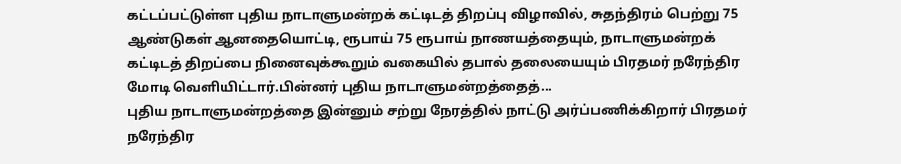கட்டப்பட்டுள்ள புதிய நாடாளுமன்றக் கட்டிடத் திறப்பு விழாவில், சுதந்திரம் பெற்று 75 ஆண்டுகள் ஆனதையொட்டி, ரூபாய் 75 ரூபாய் நாணயத்தையும், நாடாளுமன்றக் கட்டிடத் திறப்பை நினைவுக்கூறும் வகையில் தபால் தலையையும் பிரதமர் நரேந்திர மோடி வெளியிட்டார்.பின்னர் புதிய நாடாளுமன்றத்தைத்...
புதிய நாடாளுமன்றத்தை இன்னும் சற்று நேரத்தில் நாட்டு அர்ப்பணிக்கிறார் பிரதமர் நரேந்திர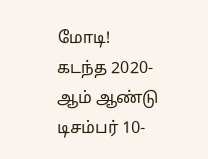மோடி!
கடந்த 2020- ஆம் ஆண்டு டிசம்பர் 10-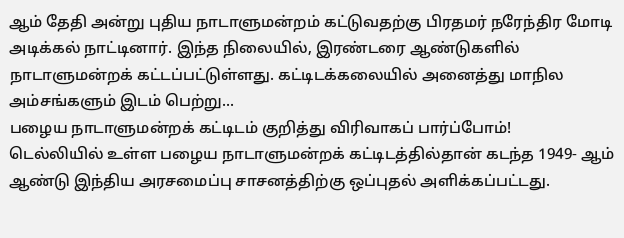ஆம் தேதி அன்று புதிய நாடாளுமன்றம் கட்டுவதற்கு பிரதமர் நரேந்திர மோடி அடிக்கல் நாட்டினார். இந்த நிலையில், இரண்டரை ஆண்டுகளில் நாடாளுமன்றக் கட்டப்பட்டுள்ளது. கட்டிடக்கலையில் அனைத்து மாநில அம்சங்களும் இடம் பெற்று...
பழைய நாடாளுமன்றக் கட்டிடம் குறித்து விரிவாகப் பார்ப்போம்!
டெல்லியில் உள்ள பழைய நாடாளுமன்றக் கட்டிடத்தில்தான் கடந்த 1949- ஆம் ஆண்டு இந்திய அரசமைப்பு சாசனத்திற்கு ஒப்புதல் அளிக்கப்பட்டது.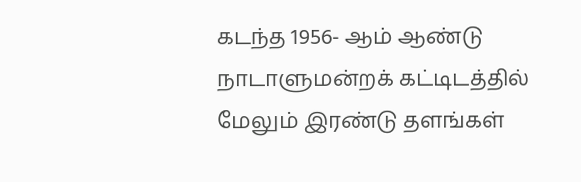கடந்த 1956- ஆம் ஆண்டு நாடாளுமன்றக் கட்டிடத்தில் மேலும் இரண்டு தளங்கள்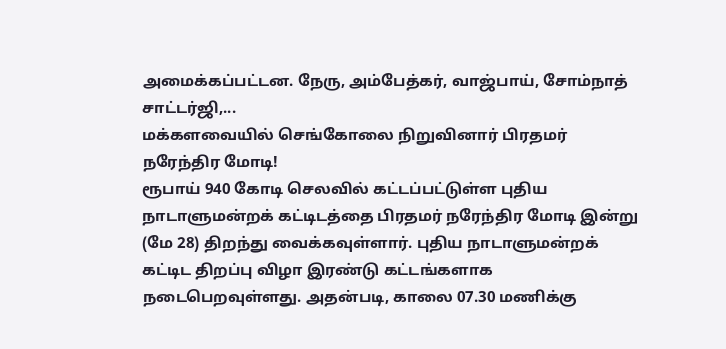அமைக்கப்பட்டன. நேரு, அம்பேத்கர், வாஜ்பாய், சோம்நாத் சாட்டர்ஜி,...
மக்களவையில் செங்கோலை நிறுவினார் பிரதமர் நரேந்திர மோடி!
ரூபாய் 940 கோடி செலவில் கட்டப்பட்டுள்ள புதிய நாடாளுமன்றக் கட்டிடத்தை பிரதமர் நரேந்திர மோடி இன்று (மே 28) திறந்து வைக்கவுள்ளார். புதிய நாடாளுமன்றக் கட்டிட திறப்பு விழா இரண்டு கட்டங்களாக நடைபெறவுள்ளது. அதன்படி, காலை 07.30 மணிக்கு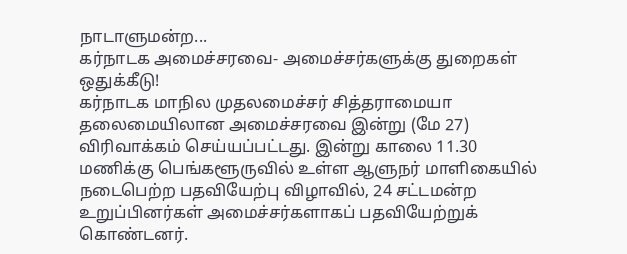நாடாளுமன்ற...
கர்நாடக அமைச்சரவை- அமைச்சர்களுக்கு துறைகள் ஒதுக்கீடு!
கர்நாடக மாநில முதலமைச்சர் சித்தராமையா தலைமையிலான அமைச்சரவை இன்று (மே 27) விரிவாக்கம் செய்யப்பட்டது. இன்று காலை 11.30 மணிக்கு பெங்களூருவில் உள்ள ஆளுநர் மாளிகையில் நடைபெற்ற பதவியேற்பு விழாவில், 24 சட்டமன்ற உறுப்பினர்கள் அமைச்சர்களாகப் பதவியேற்றுக் கொண்டனர்.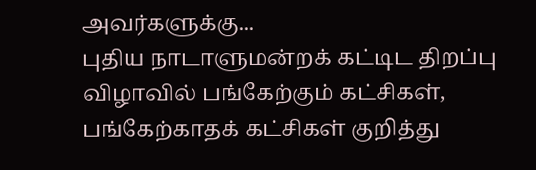அவர்களுக்கு...
புதிய நாடாளுமன்றக் கட்டிட திறப்பு விழாவில் பங்கேற்கும் கட்சிகள், பங்கேற்காதக் கட்சிகள் குறித்து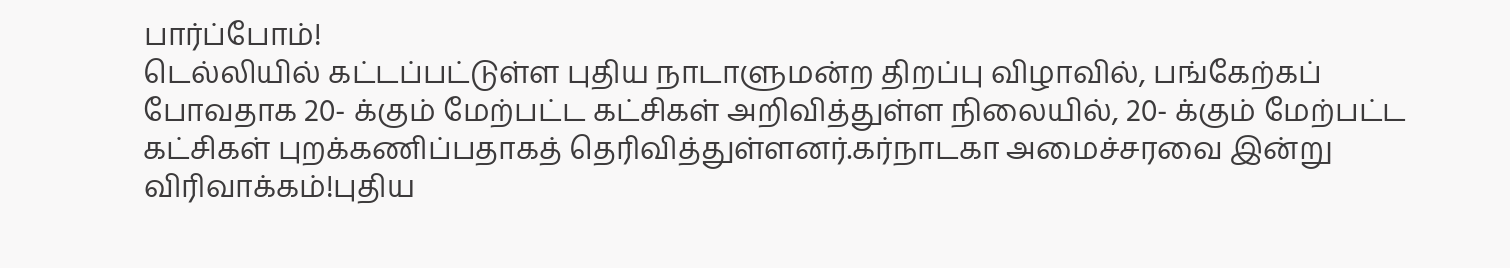பார்ப்போம்!
டெல்லியில் கட்டப்பட்டுள்ள புதிய நாடாளுமன்ற திறப்பு விழாவில், பங்கேற்கப் போவதாக 20- க்கும் மேற்பட்ட கட்சிகள் அறிவித்துள்ள நிலையில், 20- க்கும் மேற்பட்ட கட்சிகள் புறக்கணிப்பதாகத் தெரிவித்துள்ளனர்.கர்நாடகா அமைச்சரவை இன்று விரிவாக்கம்!புதிய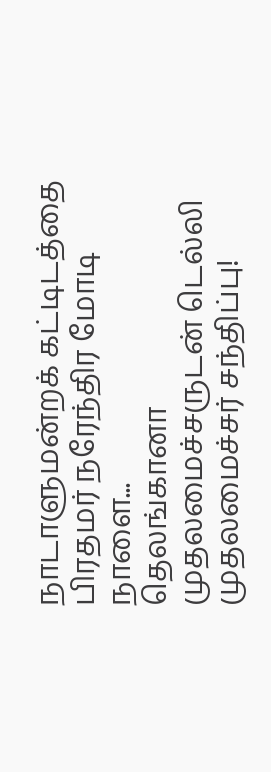நாடாளுமன்றக் கட்டிடத்தை பிரதமர் நரேந்திர மோடி நாளை...
தெலங்கானா முதலமைச்சருடன் டெல்லி முதலமைச்சர் சந்திப்பு!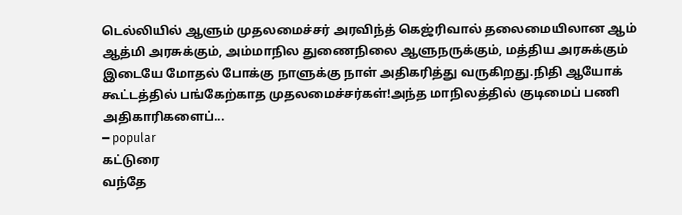டெல்லியில் ஆளும் முதலமைச்சர் அரவிந்த் கெஜ்ரிவால் தலைமையிலான ஆம் ஆத்மி அரசுக்கும், அம்மாநில துணைநிலை ஆளுநருக்கும், மத்திய அரசுக்கும் இடையே மோதல் போக்கு நாளுக்கு நாள் அதிகரித்து வருகிறது.நிதி ஆயோக் கூட்டத்தில் பங்கேற்காத முதலமைச்சர்கள்!அந்த மாநிலத்தில் குடிமைப் பணி அதிகாரிகளைப்...
━ popular
கட்டுரை
வந்தே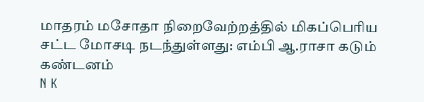மாதரம் மசோதா நிறைவேற்றத்தில் மிகப்பெரிய சட்ட மோசடி நடந்துள்ளது: எம்பி ஆ.ராசா கடும் கண்டனம்
N K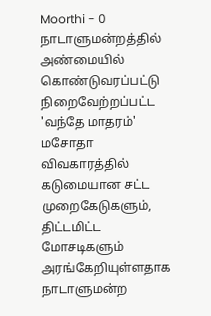Moorthi - 0
நாடாளுமன்றத்தில் அண்மையில் கொண்டுவரப்பட்டு நிறைவேற்றப்பட்ட 'வந்தே மாதரம்' மசோதா விவகாரத்தில் கடுமையான சட்ட முறைகேடுகளும், திட்டமிட்ட மோசடிகளும் அரங்கேறியுள்ளதாக நாடாளுமன்ற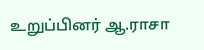உறுப்பினர் ஆ.ராசா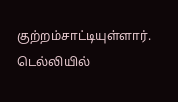குற்றம்சாட்டியுள்ளார். டெல்லியில்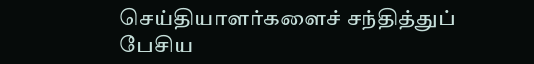செய்தியாளர்களைச் சந்தித்துப் பேசிய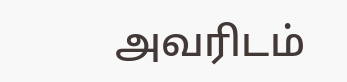அவரிடம்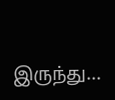இருந்து...